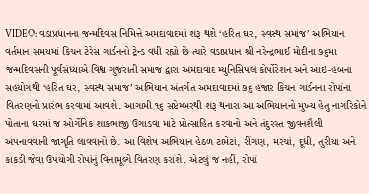VIDEO: વડાપ્રધાનના જન્મદિવસ નિમિત્તે અમદાવાદમાં શરૂ થશે ‘હરિત ઘર, સ્વસ્થ સમાજ’ અભિયાન
વર્તમાન સમયમાં કિચન ટેરેસ ગાર્ડનનો ટ્રેન્ડ વધી રહ્યો છે ત્યારે વડાપ્રધાન શ્રી નરેન્દ્રભાઈ મોદીના ૭૬મા જન્મદિવસની પૂર્વસંધ્યાએ વિશ્વ ગુજરાતી સમાજ દ્વારા અમદાવાદ મ્યુનિસિપલ કોર્પોરેશન અને આઇ-હબના સહયોગથી ‘હરિત ઘર, સ્વસ્થ સમાજ’ અભિયાન અંતર્ગત અમદાવાદમાં ૭૬ હજાર કિચન ગાર્ડનના રોપાંના વિતરણનો પ્રારંભ કરવામાં આવશે. આગામી ૧૬ સપ્ટેમ્બરથી શરૂ થનારા આ અભિયાનનો મુખ્ય હેતુ નાગરિકોને પોતાના ઘરમાં જ ઓર્ગેનિક શાકભાજી ઉગાડવા માટે પ્રોત્સાહિત કરવાનો અને તંદુરસ્ત જીવનશૈલી અપનાવવાની જાગૃતિ લાવવાનો છે. આ વિશેષ અભિયાન હેઠળ ટામેટાં, રીંગણ, મરચાં, દૂધી, તુરીયા અને કાકડી જેવા ઉપયોગી રોપાંનું વિનામૂલ્યે વિતરણ કરાશે. એટલું જ નહીં, રોપાં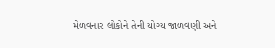મેળવનાર લોકોને તેની યોગ્ય જાળવણી અને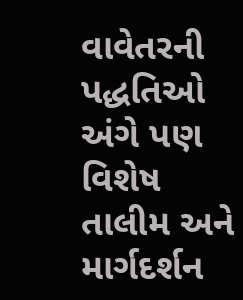વાવેતરની પદ્ધતિઓ અંગે પણ વિશેષ તાલીમ અને માર્ગદર્શન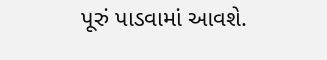પૂરું પાડવામાં આવશે.